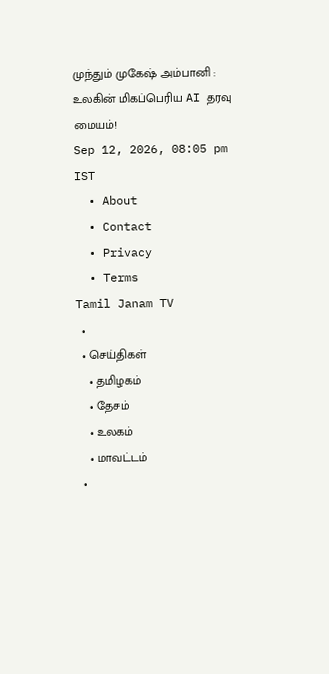முந்தும் முகேஷ் அம்பானி : உலகின் மிகப்பெரிய AI தரவு மையம்!
Sep 12, 2026, 08:05 pm IST
  • About
  • Contact
  • Privacy
  • Terms
Tamil Janam TV
  •
  • செய்திகள்
    • தமிழகம்
    • தேசம்
    • உலகம்
    • மாவட்டம்
  •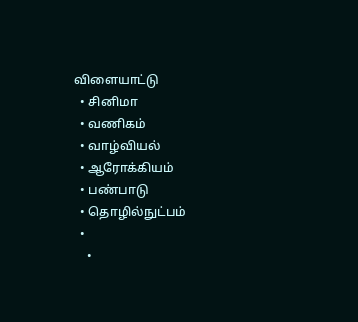விளையாட்டு
  • சினிமா
  • வணிகம்
  • வாழ்வியல்
  • ஆரோக்கியம்
  • பண்பாடு
  • தொழில்நுட்பம்
  •
    •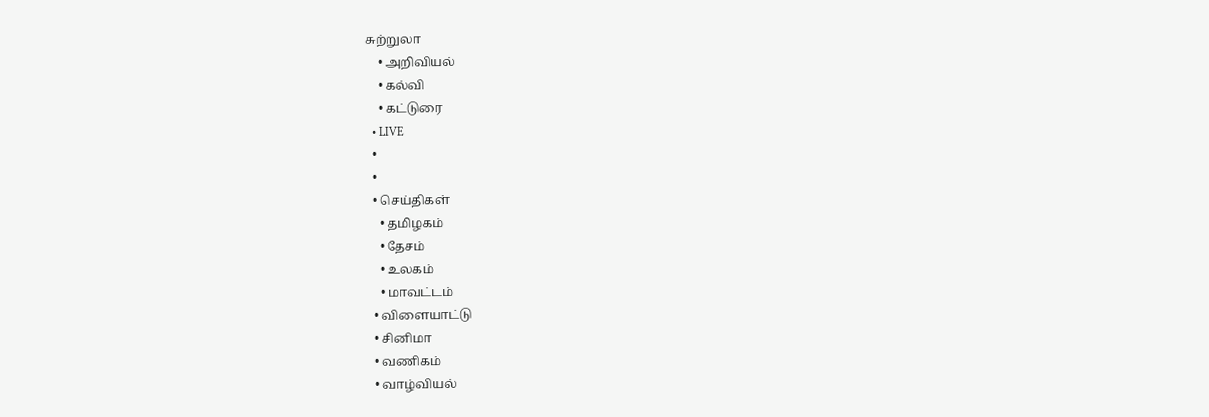சுற்றுலா
    • அறிவியல்
    • கல்வி
    • கட்டுரை
  • LIVE
  •
  •
  • செய்திகள்
    • தமிழகம்
    • தேசம்
    • உலகம்
    • மாவட்டம்
  • விளையாட்டு
  • சினிமா
  • வணிகம்
  • வாழ்வியல்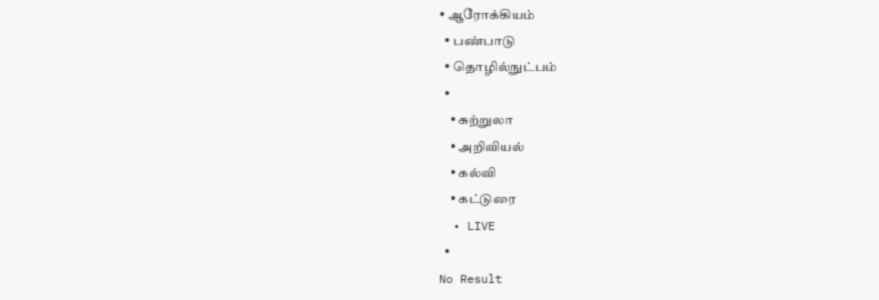• ஆரோக்கியம்
  • பண்பாடு
  • தொழில்நுட்பம்
  •
    • சுற்றுலா
    • அறிவியல்
    • கல்வி
    • கட்டுரை
  • LIVE
  •
No Result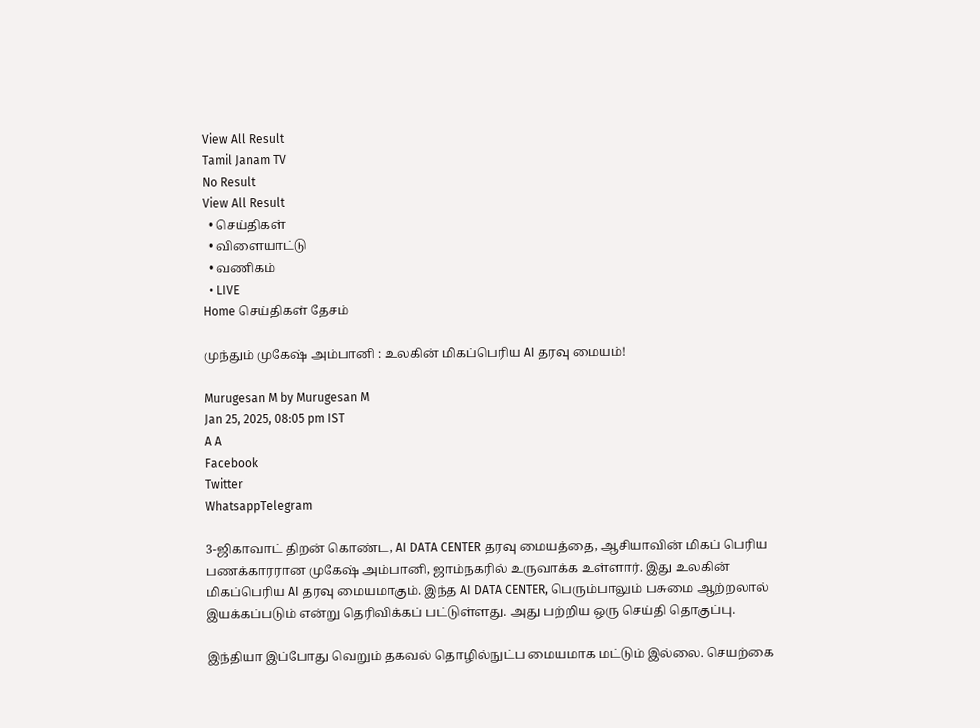View All Result
Tamil Janam TV
No Result
View All Result
  • செய்திகள்
  • விளையாட்டு
  • வணிகம்
  • LIVE
Home செய்திகள் தேசம்

முந்தும் முகேஷ் அம்பானி : உலகின் மிகப்பெரிய AI தரவு மையம்!

Murugesan M by Murugesan M
Jan 25, 2025, 08:05 pm IST
A A
Facebook
Twitter
WhatsappTelegram

3-ஜிகாவாட் திறன் கொண்ட, AI DATA CENTER தரவு மையத்தை, ஆசியாவின் மிகப் பெரிய பணக்காரரான முகேஷ் அம்பானி, ஜாம்நகரில் உருவாக்க உள்ளார். இது உலகின் மிகப்பெரிய AI தரவு மையமாகும். இந்த AI DATA CENTER, பெரும்பாலும் பசுமை ஆற்றலால் இயக்கப்படும் என்று தெரிவிக்கப் பட்டுள்ளது. அது பற்றிய ஒரு செய்தி தொகுப்பு.

இந்தியா இப்போது வெறும் தகவல் தொழில்நுட்ப மையமாக மட்டும் இல்லை. செயற்கை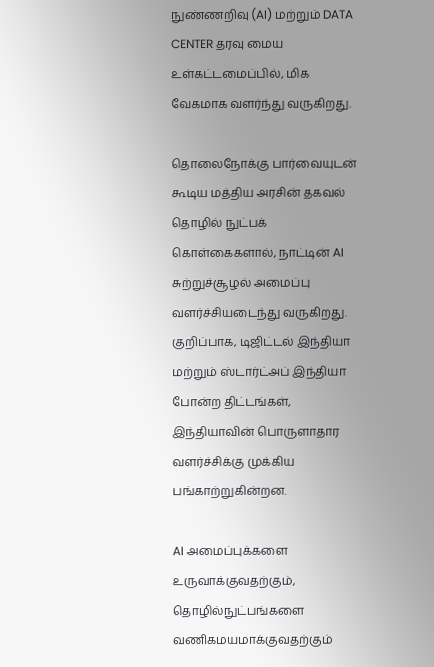நுண்ணறிவு (AI) மற்றும் DATA CENTER தரவு மைய உள்கட்டமைப்பில், மிக வேகமாக வளர்ந்து வருகிறது.

தொலைநோக்கு பார்வையுடன் கூடிய மத்திய அரசின் தகவல் தொழில் நுட்பக் கொள்கைகளால், நாட்டின் AI சுற்றுச்சூழல் அமைப்பு வளர்ச்சியடைந்து வருகிறது. குறிப்பாக, டிஜிட்டல் இந்தியா மற்றும் ஸ்டார்ட்அப் இந்தியா போன்ற திட்டங்கள், இந்தியாவின் பொருளாதார வளர்ச்சிக்கு முக்கிய பங்காற்றுகின்றன.

AI அமைப்புக்களை உருவாக்குவதற்கும், தொழில்நுட்பங்களை வணிகமயமாக்குவதற்கும்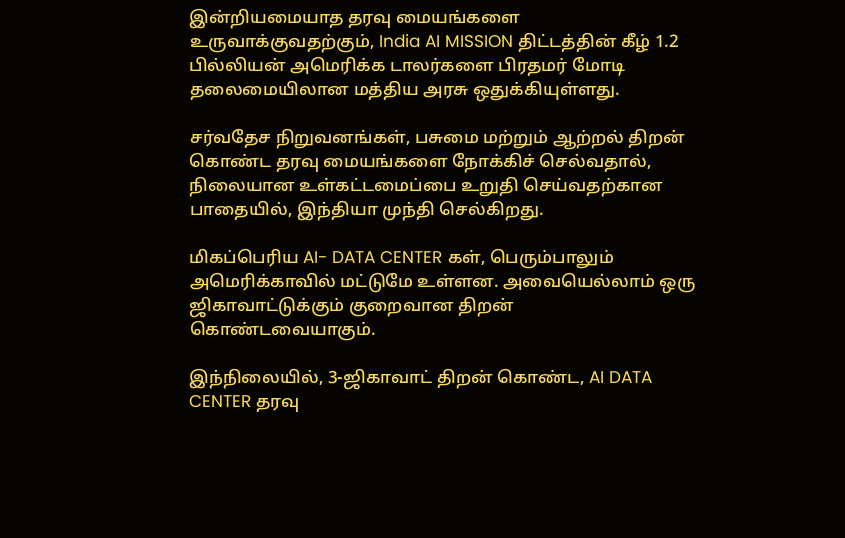இன்றியமையாத தரவு மையங்களை உருவாக்குவதற்கும், India AI MISSION திட்டத்தின் கீழ் 1.2 பில்லியன் அமெரிக்க டாலர்களை பிரதமர் மோடி தலைமையிலான மத்திய அரசு ஒதுக்கியுள்ளது.

சர்வதேச நிறுவனங்கள், பசுமை மற்றும் ஆற்றல் திறன் கொண்ட தரவு மையங்களை நோக்கிச் செல்வதால், நிலையான உள்கட்டமைப்பை உறுதி செய்வதற்கான பாதையில், இந்தியா முந்தி செல்கிறது.

மிகப்பெரிய AI- DATA CENTER கள், பெரும்பாலும் அமெரிக்காவில் மட்டுமே உள்ளன. அவையெல்லாம் ஒரு ஜிகாவாட்டுக்கும் குறைவான திறன் கொண்டவையாகும்.

இந்நிலையில், 3-ஜிகாவாட் திறன் கொண்ட, AI DATA CENTER தரவு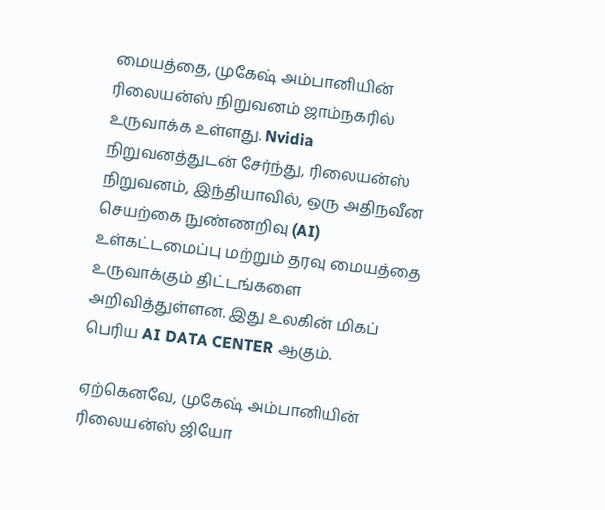மையத்தை, முகேஷ் அம்பானியின் ரிலையன்ஸ் நிறுவனம் ஜாம்நகரில் உருவாக்க உள்ளது. Nvidia நிறுவனத்துடன் சேர்ந்து, ரிலையன்ஸ் நிறுவனம், இந்தியாவில், ஒரு அதிநவீன செயற்கை நுண்ணறிவு (AI) உள்கட்டமைப்பு மற்றும் தரவு மையத்தை உருவாக்கும் திட்டங்களை அறிவித்துள்ளன. இது உலகின் மிகப் பெரிய AI DATA CENTER ஆகும்.

ஏற்கெனவே, முகேஷ் அம்பானியின் ரிலையன்ஸ் ஜியோ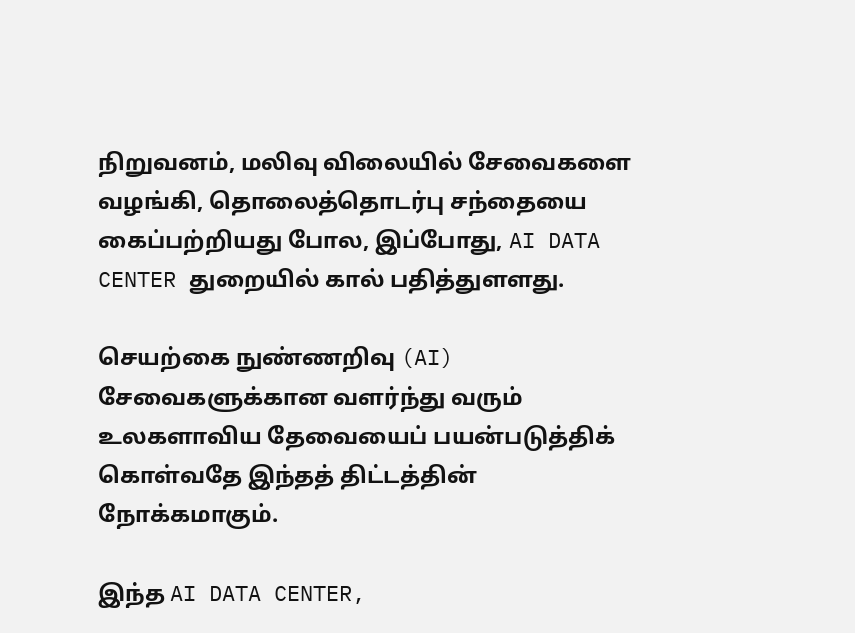நிறுவனம், மலிவு விலையில் சேவைகளை வழங்கி, தொலைத்தொடர்பு சந்தையை கைப்பற்றியது போல, இப்போது, AI DATA CENTER துறையில் கால் பதித்துளளது.

செயற்கை நுண்ணறிவு (AI) சேவைகளுக்கான வளர்ந்து வரும் உலகளாவிய தேவையைப் பயன்படுத்திக் கொள்வதே இந்தத் திட்டத்தின் நோக்கமாகும்.

இந்த AI DATA CENTER,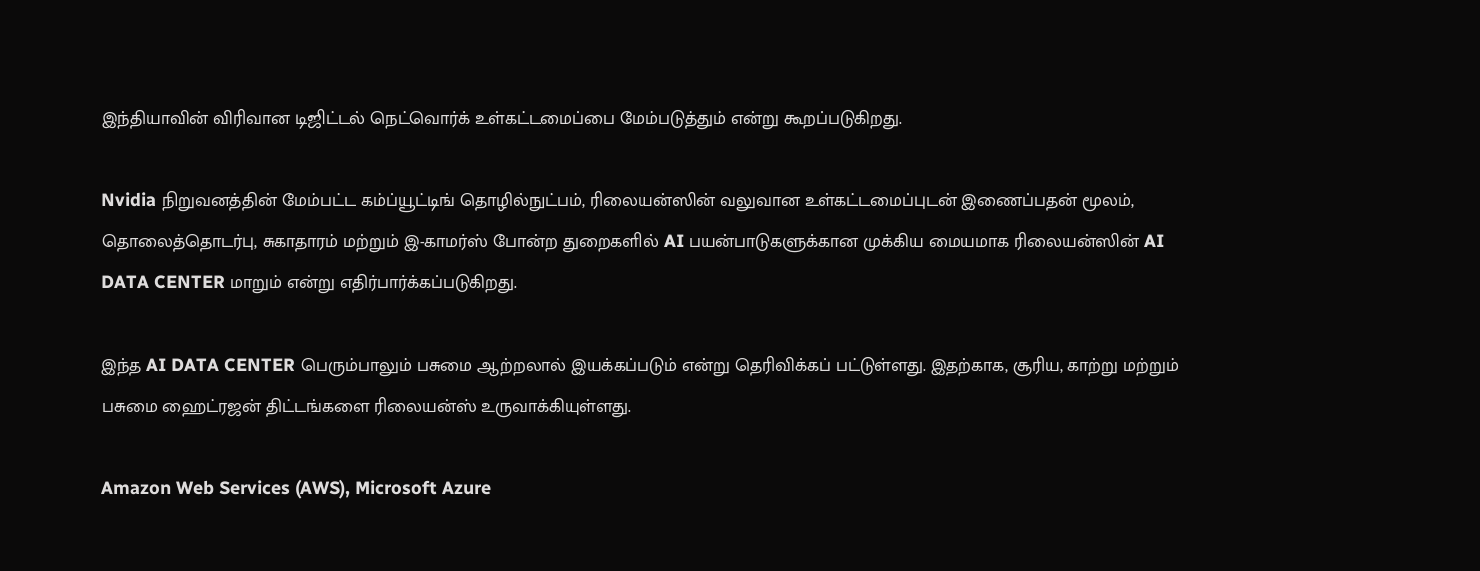இந்தியாவின் விரிவான டிஜிட்டல் நெட்வொர்க் உள்கட்டமைப்பை மேம்படுத்தும் என்று கூறப்படுகிறது.

Nvidia நிறுவனத்தின் மேம்பட்ட கம்ப்யூட்டிங் தொழில்நுட்பம், ரிலையன்ஸின் வலுவான உள்கட்டமைப்புடன் இணைப்பதன் மூலம், தொலைத்தொடர்பு, சுகாதாரம் மற்றும் இ-காமர்ஸ் போன்ற துறைகளில் AI பயன்பாடுகளுக்கான முக்கிய மையமாக ரிலையன்ஸின் AI DATA CENTER மாறும் என்று எதிர்பார்க்கப்படுகிறது.

இந்த AI DATA CENTER பெரும்பாலும் பசுமை ஆற்றலால் இயக்கப்படும் என்று தெரிவிக்கப் பட்டுள்ளது. இதற்காக, சூரிய, காற்று மற்றும் பசுமை ஹைட்ரஜன் திட்டங்களை ரிலையன்ஸ் உருவாக்கியுள்ளது.

Amazon Web Services (AWS), Microsoft Azure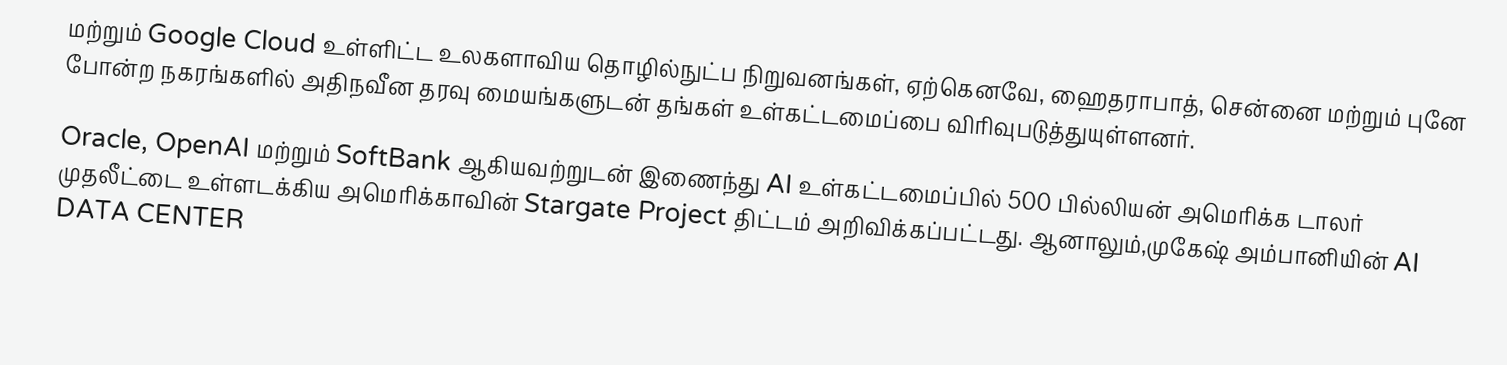மற்றும் Google Cloud உள்ளிட்ட உலகளாவிய தொழில்நுட்ப நிறுவனங்கள், ஏற்கெனவே, ஹைதராபாத், சென்னை மற்றும் புனே போன்ற நகரங்களில் அதிநவீன தரவு மையங்களுடன் தங்கள் உள்கட்டமைப்பை விரிவுபடுத்துயுள்ளனர்.

Oracle, OpenAI மற்றும் SoftBank ஆகியவற்றுடன் இணைந்து AI உள்கட்டமைப்பில் 500 பில்லியன் அமெரிக்க டாலர் முதலீட்டை உள்ளடக்கிய அமெரிக்காவின் Stargate Project திட்டம் அறிவிக்கப்பட்டது. ஆனாலும்,முகேஷ் அம்பானியின் AI DATA CENTER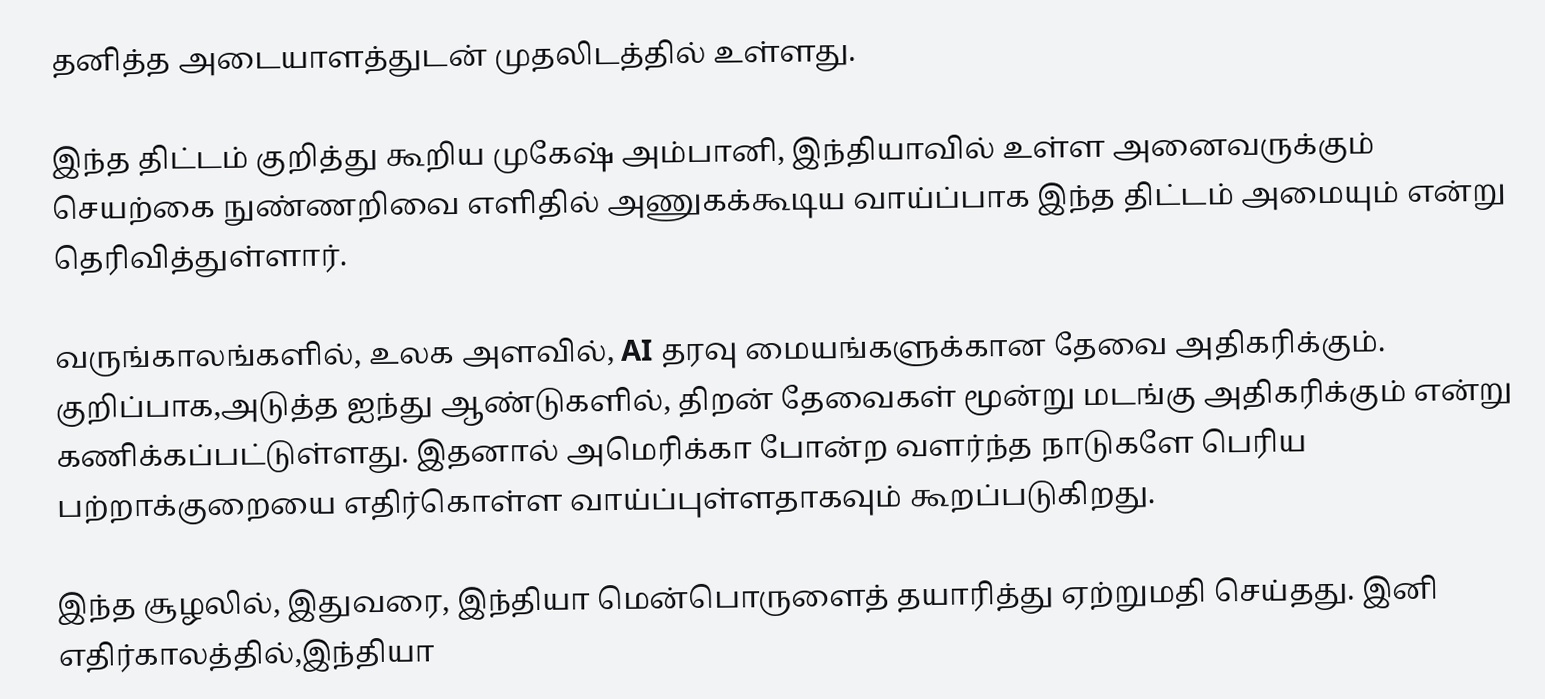தனித்த அடையாளத்துடன் முதலிடத்தில் உள்ளது.

இந்த திட்டம் குறித்து கூறிய முகேஷ் அம்பானி, இந்தியாவில் உள்ள அனைவருக்கும் செயற்கை நுண்ணறிவை எளிதில் அணுகக்கூடிய வாய்ப்பாக இந்த திட்டம் அமையும் என்று தெரிவித்துள்ளார்.

வருங்காலங்களில், உலக அளவில், AI தரவு மையங்களுக்கான தேவை அதிகரிக்கும். குறிப்பாக,அடுத்த ஐந்து ஆண்டுகளில், திறன் தேவைகள் மூன்று மடங்கு அதிகரிக்கும் என்று கணிக்கப்பட்டுள்ளது. இதனால் அமெரிக்கா போன்ற வளர்ந்த நாடுகளே பெரிய பற்றாக்குறையை எதிர்கொள்ள வாய்ப்புள்ளதாகவும் கூறப்படுகிறது.

இந்த சூழலில், இதுவரை, இந்தியா மென்பொருளைத் தயாரித்து ஏற்றுமதி செய்தது. இனி எதிர்காலத்தில்,இந்தியா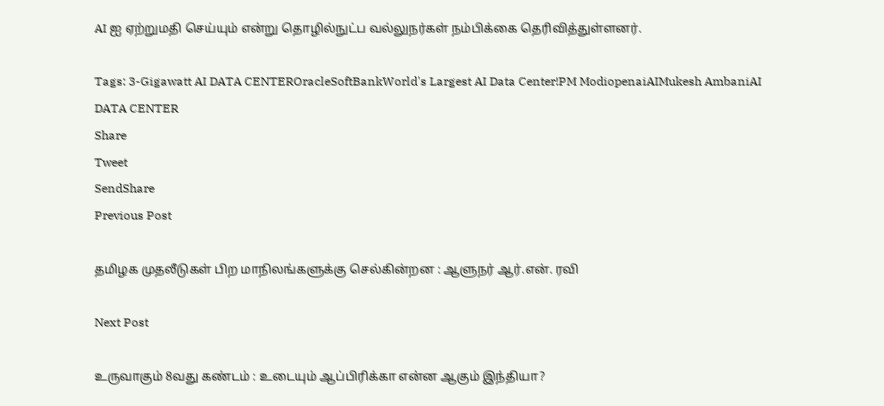AI ஐ ஏற்றுமதி செய்யும் என்று தொழில்நுட்ப வல்லுநர்கள் நம்பிக்கை தெரிவித்துள்ளனர்.

Tags: 3-Gigawatt AI DATA CENTEROracleSoftBankWorld's Largest AI Data Center!PM ModiopenaiAIMukesh AmbaniAI DATA CENTER
Share
Tweet
SendShare
Previous Post

தமிழக முதலீடுகள் பிற மாநிலங்களுக்கு செல்கின்றன : ஆளுநர் ஆர்.என். ரவி

Next Post

உருவாகும் 8வது கண்டம் : உடையும் ஆப்பிரிக்கா என்ன ஆகும் இந்தியா?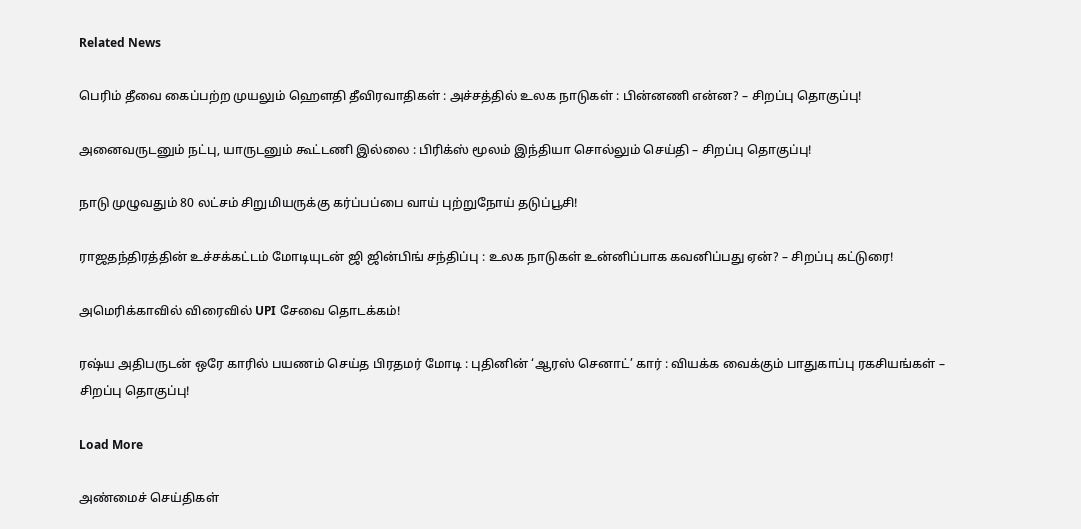Related News

பெரிம் தீவை கைப்பற்ற முயலும் ஹெளதி தீவிரவாதிகள் : அச்சத்தில் உலக நாடுகள் : பின்னணி என்ன? – சிறப்பு தொகுப்பு!

அனைவருடனும் நட்பு, யாருடனும் கூட்டணி இல்லை : பிரிக்ஸ் மூலம் இந்தியா சொல்லும் செய்தி – சிறப்பு தொகுப்பு!

நாடு முழுவதும் 80 லட்சம் சிறுமியருக்கு கர்ப்பப்பை வாய் புற்றுநோய் தடுப்பூசி!

ராஜதந்திரத்தின் உச்சக்கட்டம் மோடியுடன் ஜி ஜின்பிங் சந்திப்பு : உலக நாடுகள் உன்னிப்பாக கவனிப்பது ஏன்? – சிறப்பு கட்டுரை!

அமெரிக்காவில் விரைவில் UPI சேவை தொடக்கம்!

ரஷ்ய அதிபருடன் ஒரே காரில் பயணம் செய்த பிரதமர் மோடி : புதினின் ‘ஆரஸ் செனாட்’ கார் : வியக்க வைக்கும் பாதுகாப்பு ரகசியங்கள் – சிறப்பு தொகுப்பு!

Load More

அண்மைச் செய்திகள்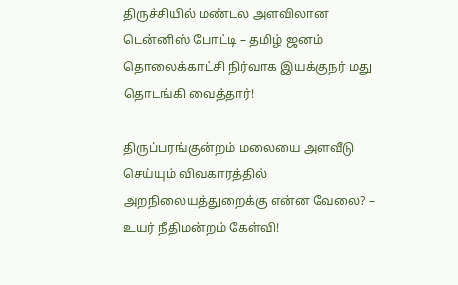திருச்சியில் மண்டல அளவிலான டென்னிஸ் போட்டி – தமிழ் ஜனம் தொலைக்காட்சி நிர்வாக இயக்குநர் மது தொடங்கி வைத்தார்!

திருப்பரங்குன்றம் மலையை அளவீடு செய்யும் விவகாரத்தில் அறநிலையத்துறைக்கு என்ன வேலை? – உயர் நீதிமன்றம் கேள்வி!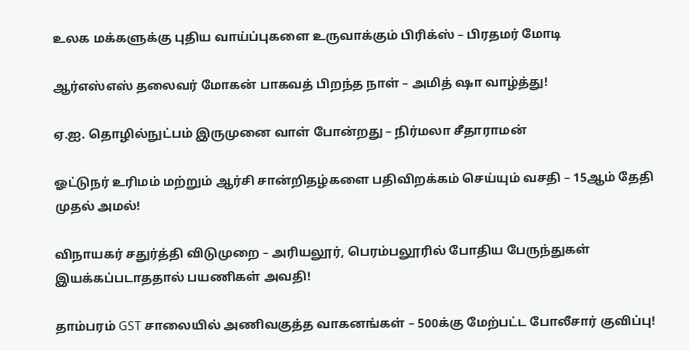உலக மக்களுக்கு புதிய வாய்ப்புகளை உருவாக்கும் பிரிக்ஸ் – பிரதமர் மோடி

ஆர்எஸ்எஸ் தலைவர் மோகன் பாகவத் பிறந்த நாள் – அமித் ஷா வாழ்த்து!

ஏ.ஐ. தொழில்நுட்பம் இருமுனை வாள் போன்றது – நிர்மலா சீதாராமன்

ஓட்டுநர் உரிமம் மற்றும் ஆர்சி சான்றிதழ்களை பதிவிறக்கம் செய்யும் வசதி – 15ஆம் தேதி முதல் அமல்!

விநாயகர் சதுர்த்தி விடுமுறை – அரியலூர், பெரம்பலூரில் போதிய பேருந்துகள் இயக்கப்படாததால் பயணிகள் அவதி!

தாம்பரம் GST சாலையில் அணிவகுத்த வாகனங்கள் – 500க்கு மேற்பட்ட போலீசார் குவிப்பு!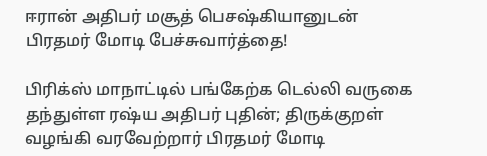ஈரான் அதிபர் மசூத் பெசஷ்கியானுடன் பிரதமர் மோடி பேச்சுவார்த்தை!

பிரிக்ஸ் மாநாட்டில் பங்கேற்க டெல்லி வருகை தந்துள்ள ரஷ்ய அதிபர் புதின்; திருக்குறள் வழங்கி வரவேற்றார் பிரதமர் மோடி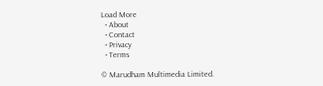Load More
  • About
  • Contact
  • Privacy
  • Terms

© Marudham Multimedia Limited.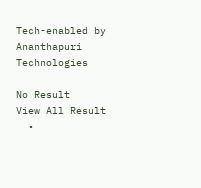Tech-enabled by Ananthapuri Technologies

No Result
View All Result
  •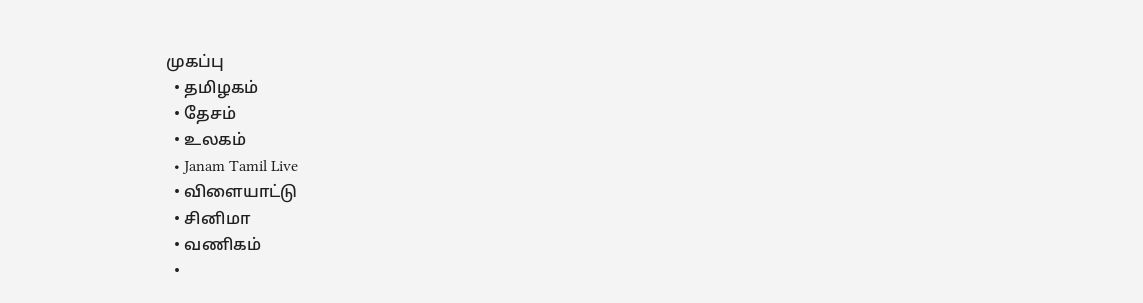முகப்பு
  • தமிழகம்
  • தேசம்
  • உலகம்
  • Janam Tamil Live
  • விளையாட்டு
  • சினிமா
  • வணிகம்
  •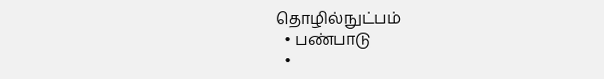தொழில்நுட்பம்
  • பண்பாடு
  •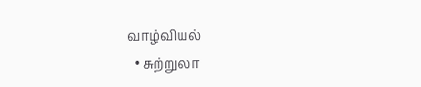வாழ்வியல்
  • சுற்றுலா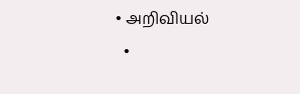• அறிவியல்
  •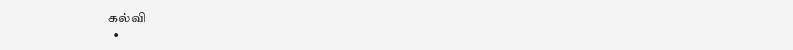கல்வி
  •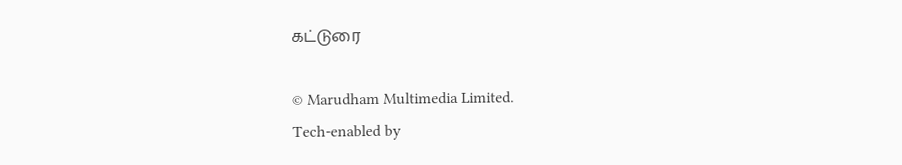கட்டுரை

© Marudham Multimedia Limited.
Tech-enabled by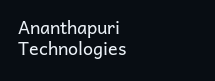Ananthapuri Technologies